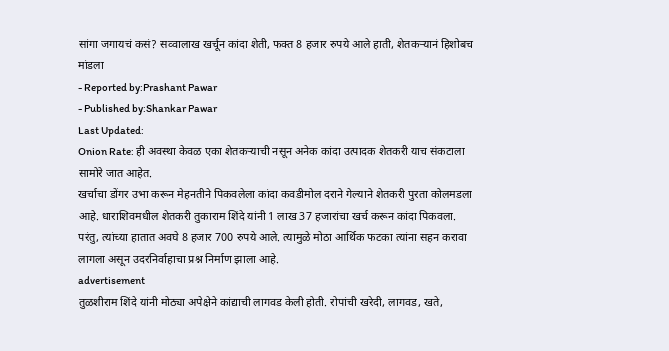सांगा जगायचं कसं? सव्वालाख खर्चून कांदा शेती, फक्त 8 हजार रुपये आले हाती, शेतकऱ्यानं हिशोबच मांडला
- Reported by:Prashant Pawar
- Published by:Shankar Pawar
Last Updated:
Onion Rate: ही अवस्था केवळ एका शेतकऱ्याची नसून अनेक कांदा उत्पादक शेतकरी याच संकटाला सामोरे जात आहेत.
खर्चाचा डोंगर उभा करून मेहनतीने पिकवलेला कांदा कवडीमोल दराने गेल्याने शेतकरी पुरता कोलमडला आहे. धाराशिवमधील शेतकरी तुकाराम शिंदे यांनी 1 लाख 37 हजारांचा खर्च करून कांदा पिकवला. परंतु, त्यांच्या हातात अवघे 8 हजार 700 रुपये आले. त्यामुळे मोठा आर्थिक फटका त्यांना सहन करावा लागला असून उदरनिर्वाहाचा प्रश्न निर्माण झाला आहे.
advertisement
तुळशीराम शिंदे यांनी मोठ्या अपेक्षेने कांद्याची लागवड केली होती. रोपांची खरेदी, लागवड, खते,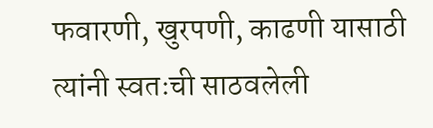फवारणी, खुरपणी, काढणी यासाठी त्यांनी स्वतःची साठवलेली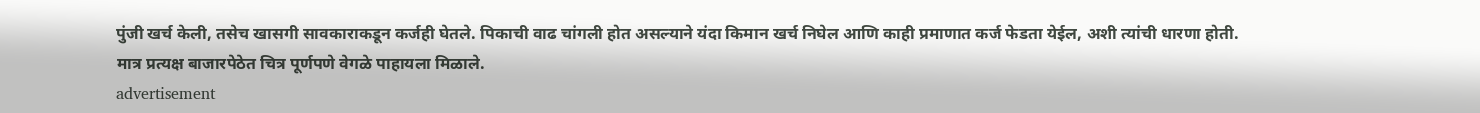पुंजी खर्च केली, तसेच खासगी सावकाराकडून कर्जही घेतले. पिकाची वाढ चांगली होत असल्याने यंदा किमान खर्च निघेल आणि काही प्रमाणात कर्ज फेडता येईल, अशी त्यांची धारणा होती. मात्र प्रत्यक्ष बाजारपेठेत चित्र पूर्णपणे वेगळे पाहायला मिळाले.
advertisement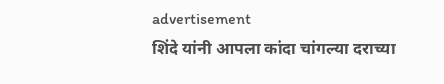advertisement
शिंदे यांनी आपला कांदा चांगल्या दराच्या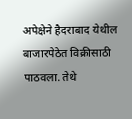अपेक्षेने हैदराबाद येथील बाजारपेठेत विक्रीसाठी पाठवला. तेथे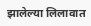झालेल्या लिलावात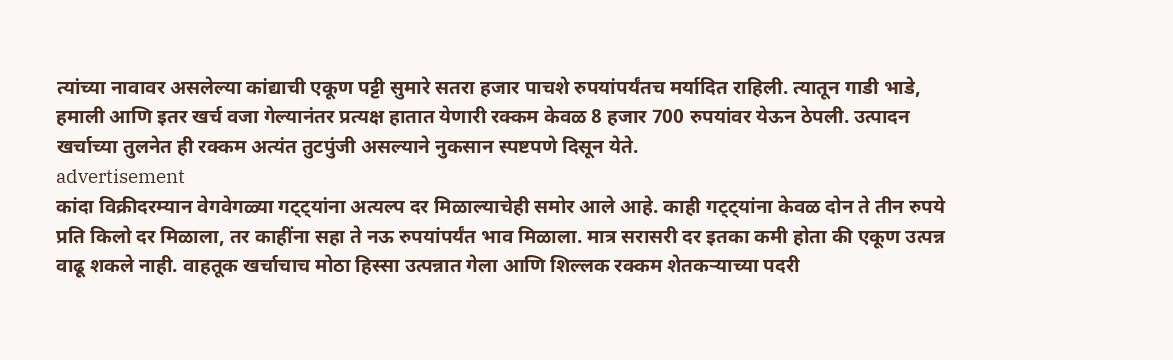त्यांच्या नावावर असलेल्या कांद्याची एकूण पट्टी सुमारे सतरा हजार पाचशे रुपयांपर्यंतच मर्यादित राहिली. त्यातून गाडी भाडे, हमाली आणि इतर खर्च वजा गेल्यानंतर प्रत्यक्ष हातात येणारी रक्कम केवळ 8 हजार 700 रुपयांवर येऊन ठेपली. उत्पादन खर्चाच्या तुलनेत ही रक्कम अत्यंत तुटपुंजी असल्याने नुकसान स्पष्टपणे दिसून येते.
advertisement
कांदा विक्रीदरम्यान वेगवेगळ्या गट्ट्यांना अत्यल्प दर मिळाल्याचेही समोर आले आहे. काही गट्ट्यांना केवळ दोन ते तीन रुपये प्रति किलो दर मिळाला, तर काहींना सहा ते नऊ रुपयांपर्यंत भाव मिळाला. मात्र सरासरी दर इतका कमी होता की एकूण उत्पन्न वाढू शकले नाही. वाहतूक खर्चाचाच मोठा हिस्सा उत्पन्नात गेला आणि शिल्लक रक्कम शेतकऱ्याच्या पदरी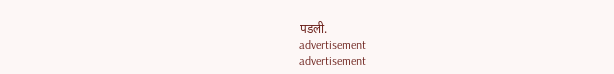पडली.
advertisement
advertisement